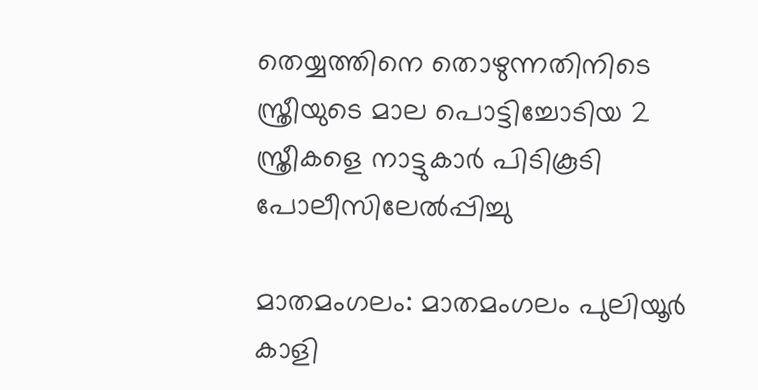തെയ്യത്തിനെ തൊഴുന്നതിനിടെ സ്ത്രീയുടെ മാല പൊട്ടിച്ചോടിയ 2 സ്ത്രീകളെ നാട്ടുകാര്‍ പിടികൂടി പോലീസിലേല്‍പ്പിച്ചു

മാതമംഗലം: മാതമംഗലം പുലിയൂര്‍ കാളി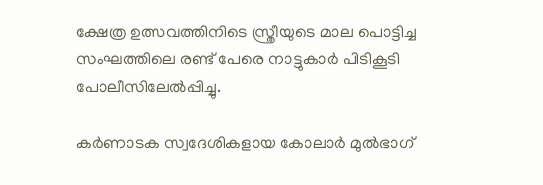ക്ഷേത്ര ഉത്സവത്തിനിടെ സ്ത്രീയുടെ മാല പൊട്ടിച്ച സംഘത്തിലെ രണ്ട് പേരെ നാട്ടുകാര്‍ പിടികൂടി പോലീസിലേല്‍പ്പിച്ചു.

കര്‍ണാടക സ്വദേശികളായ കോലാര്‍ മുല്‍ഭാഗ്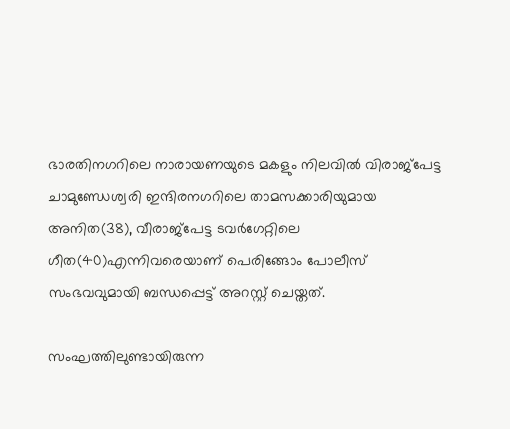ഭാരതിനഗറിലെ നാരായണയുടെ മകളും നിലവില്‍ വിരാജ്‌പേട്ട ചാമുണ്ഡേശ്വരി ഇന്ദിരനഗറിലെ താമസക്കാരിയുമായ അനിത(38), വീരാജ്‌പേട്ട ടവര്‍ഗേറ്റിലെ
ഗീത(40)എന്നിവരെയാണ് പെരിങ്ങോം പോലീസ് സംഭവവുമായി ബന്ധപ്പെട്ട് അറസ്റ്റ് ചെയ്തത്.

സംഘത്തിലുണ്ടായിരുന്ന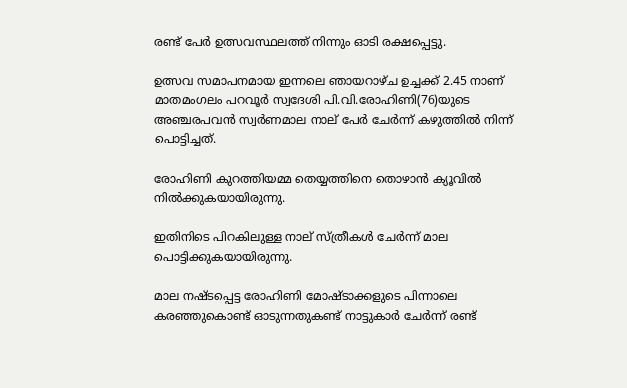രണ്ട് പേര്‍ ഉത്സവസ്ഥലത്ത് നിന്നും ഓടി രക്ഷപ്പെട്ടു.

ഉത്സവ സമാപനമായ ഇന്നലെ ഞായറാഴ്ച ഉച്ചക്ക് 2.45 നാണ് മാതമംഗലം പറവൂര്‍ സ്വദേശി പി.വി.രോഹിണി(76)യുടെ അഞ്ചരപവന്‍ സ്വര്‍ണമാല നാല് പേര്‍ ചേര്‍ന്ന് കഴുത്തില്‍ നിന്ന് പൊട്ടിച്ചത്.

രോഹിണി കുറത്തിയമ്മ തെയ്യത്തിനെ തൊഴാന്‍ ക്യൂവില്‍ നില്‍ക്കുകയായിരുന്നു.

ഇതിനിടെ പിറകിലുള്ള നാല് സ്ത്രീകള്‍ ചേര്‍ന്ന് മാല പൊട്ടിക്കുകയായിരുന്നു.

മാല നഷ്ടപ്പെട്ട രോഹിണി മോഷ്ടാക്കളുടെ പിന്നാലെ കരഞ്ഞുകൊണ്ട് ഓടുന്നതുകണ്ട് നാട്ടുകാര്‍ ചേര്‍ന്ന് രണ്ട്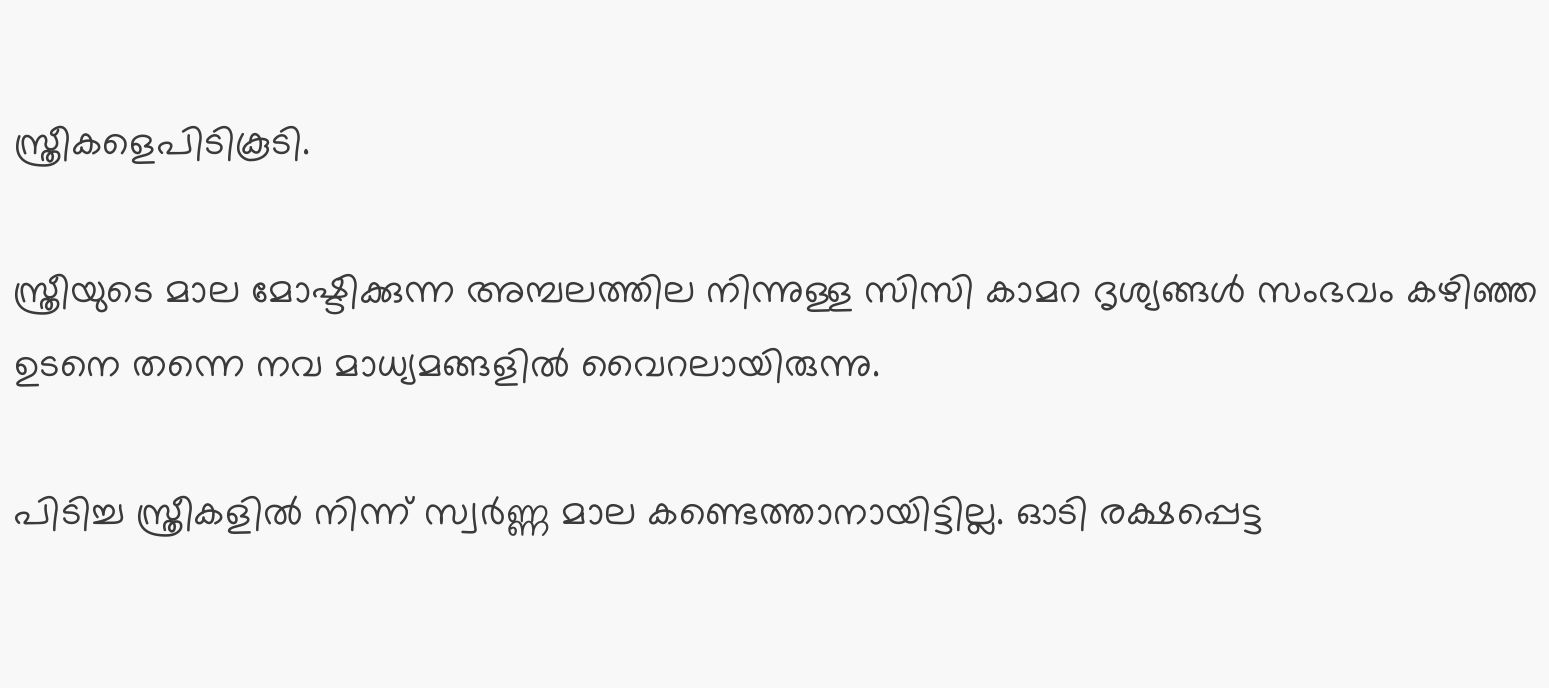സ്ത്രീകളെപിടികൂടി.

സ്ത്രീയുടെ മാല മോഷ്ടിക്കുന്ന അമ്പലത്തില നിന്നുള്ള സിസി കാമറ ദൃശ്യങ്ങള്‍ സംഭവം കഴിഞ്ഞ ഉടനെ തന്നെ നവ മാധ്യമങ്ങളില്‍ വൈറലായിരുന്നു.

പിടിച്ച സ്ത്രീകളില്‍ നിന്ന് സ്വര്‍ണ്ണ മാല കണ്ടെത്താനായിട്ടില്ല. ഓടി രക്ഷപ്പെട്ട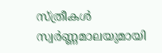സ്ത്രീകള്‍ സ്വര്‍ണ്ണമാലയുമായി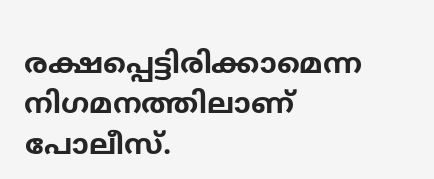രക്ഷപ്പെട്ടിരിക്കാമെന്ന നിഗമനത്തിലാണ് പോലീസ്.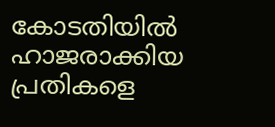കോടതിയില്‍ ഹാജരാക്കിയ പ്രതികളെ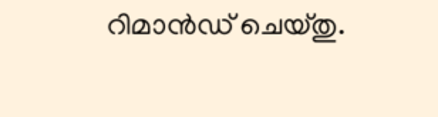റിമാന്‍ഡ് ചെയ്തു.